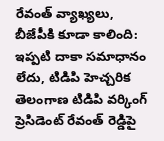రేవంత్ వ్యాఖ్యలు, బీజేపీకి కూడా కాలింది: ఇప్పటి దాకా సమాధానం లేదు, టిడిపి హెచ్చరిక
తెలంగాణ టిడిపి వర్కింగ్ ప్రెసిడెంట్ రేవంత్ రెడ్డిపై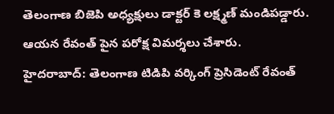తెలంగాణ బిజెపి అధ్యక్షులు డాక్టర్ కె లక్ష్మణ్ మండిపడ్డారు. ఆయన రేవంత్ పైన పరోక్ష విమర్శలు చేశారు.
హైదరాబాద్: తెలంగాణ టిడిపి వర్కింగ్ ప్రెసిడెంట్ రేవంత్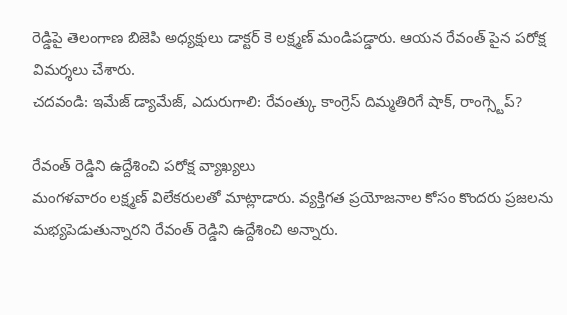రెడ్డిపై తెలంగాణ బిజెపి అధ్యక్షులు డాక్టర్ కె లక్ష్మణ్ మండిపడ్డారు. ఆయన రేవంత్ పైన పరోక్ష విమర్శలు చేశారు.
చదవండి: ఇమేజ్ డ్యామేజ్, ఎదురుగాలి: రేవంత్కు కాంగ్రెస్ దిమ్మతిరిగే షాక్, రాంగ్స్టెప్?

రేవంత్ రెడ్డిని ఉద్దేశించి పరోక్ష వ్యాఖ్యలు
మంగళవారం లక్ష్మణ్ విలేకరులతో మాట్లాడారు. వ్యక్తిగత ప్రయోజనాల కోసం కొందరు ప్రజలను మభ్యపెడుతున్నారని రేవంత్ రెడ్డిని ఉద్దేశించి అన్నారు.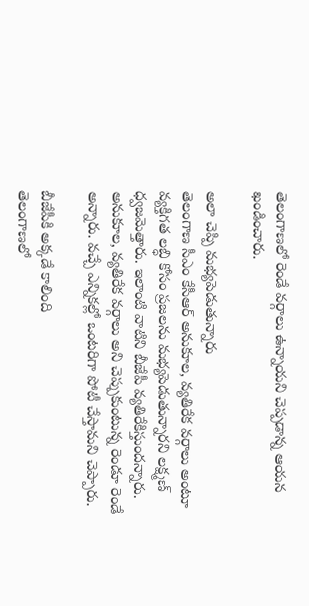తెలంగాణలో రెండే వర్గాలు ఉన్నాయని చెప్పడాన్న ఆయన ఖండించారు.

అలా చెప్పి మభ్యపెడుతున్నారు
తెలంగాణ సీఎం కేసీఆర్ అనుకూల, వ్యతిరేక వర్గాలు అంటూ వ్యక్తిగత లబ్ధి కోసం ప్రజలను మభ్యపెడుతున్నారని లక్ష్మణ్ ధ్వజమెత్తారు. ఇలాంటి వాటిని బీజేపీ వ్యతిరేకిస్తుందన్నారు. అనుకూల, వ్యతిరేక వర్గాలు అని చెప్పుకుంటున్న రెండూ రెండే అన్నారు. వచ్చే ఎన్నికల్లో ఒంటరిగా పోటీ చేస్తామని చెప్పారు.

బీజేపీకి అక్కడే కాలింది
తెలంగాణలో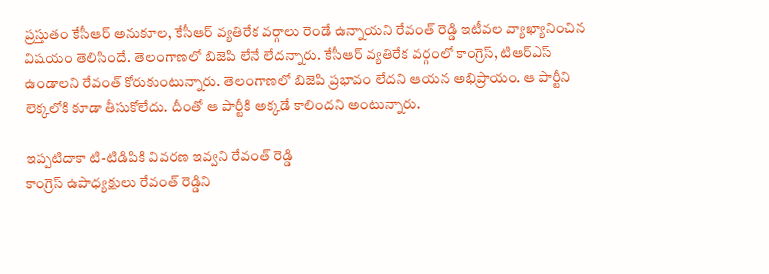ప్రస్తుతం కేసీఆర్ అనుకూల, కేసీఆర్ వ్యతిరేక వర్గాలు రెండే ఉన్నాయని రేవంత్ రెడ్డి ఇటీవల వ్యాఖ్యానించిన విషయం తెలిసిందే. తెలంగాణలో బిజెపి లేనే లేదన్నారు. కేసీఆర్ వ్యతిరేక వర్గంలో కాంగ్రెస్, టిఆర్ఎస్ ఉండాలని రేవంత్ కోరుకుంటున్నారు. తెలంగాణలో బిజెపి ప్రభావం లేదని ఆయన అభిప్రాయం. ఆ పార్టీని లెక్కలోకి కూడా తీసుకోలేదు. దీంతో ఆ పార్టీకి అక్కడే కాలిందని అంటున్నారు.

ఇప్పటిదాకా టి-టిడిపికి వివరణ ఇవ్వని రేవంత్ రెడ్డి
కాంగ్రెస్ ఉపాధ్యక్షులు రేవంత్ రెడ్డిని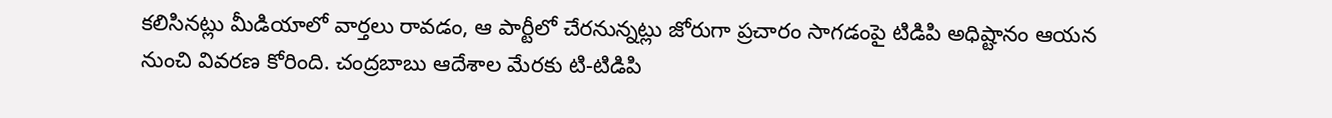కలిసినట్లు మీడియాలో వార్తలు రావడం, ఆ పార్టీలో చేరనున్నట్లు జోరుగా ప్రచారం సాగడంపై టిడిపి అధిష్టానం ఆయన నుంచి వివరణ కోరింది. చంద్రబాబు ఆదేశాల మేరకు టి-టిడిపి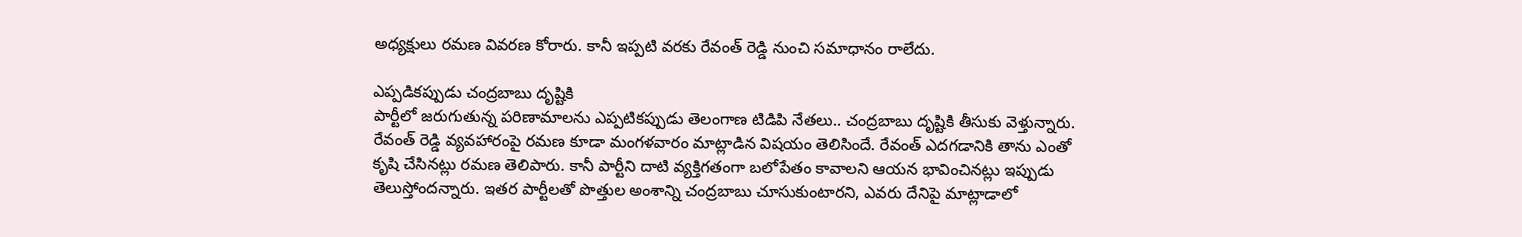అధ్యక్షులు రమణ వివరణ కోరారు. కానీ ఇప్పటి వరకు రేవంత్ రెడ్డి నుంచి సమాధానం రాలేదు.

ఎప్పడికప్పుడు చంద్రబాబు దృష్టికి
పార్టీలో జరుగుతున్న పరిణామాలను ఎప్పటికప్పుడు తెలంగాణ టిడిపి నేతలు.. చంద్రబాబు దృష్టికి తీసుకు వెళ్తున్నారు. రేవంత్ రెడ్డి వ్యవహారంపై రమణ కూడా మంగళవారం మాట్లాడిన విషయం తెలిసిందే. రేవంత్ ఎదగడానికి తాను ఎంతో కృషి చేసినట్లు రమణ తెలిపారు. కానీ పార్టీని దాటి వ్యక్తిగతంగా బలోపేతం కావాలని ఆయన భావించినట్లు ఇప్పుడు తెలుస్తోందన్నారు. ఇతర పార్టీలతో పొత్తుల అంశాన్ని చంద్రబాబు చూసుకుంటారని, ఎవరు దేనిపై మాట్లాడాలో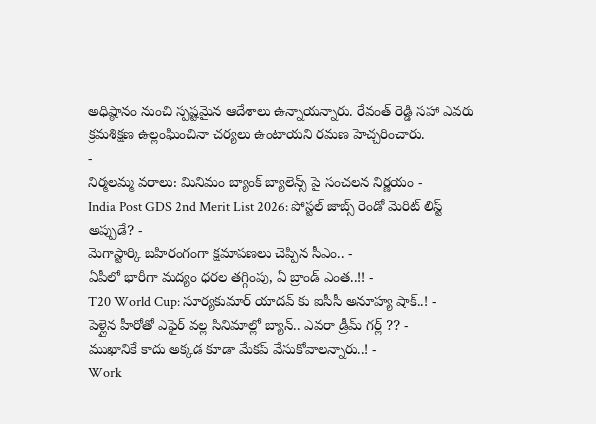అధిష్ఠానం నుంచి స్పష్టమైన ఆదేశాలు ఉన్నాయన్నారు. రేవంత్ రెడ్డి సహా ఎవరు క్రమశిక్షణ ఉల్లంఘించినా చర్యలు ఉంటాయని రమణ హెచ్చరించారు.
-
నిర్మలమ్మ వరాలు: మినిమం బ్యాంక్ బ్యాలెన్స్ పై సంచలన నిర్ణయం -
India Post GDS 2nd Merit List 2026: పోస్టల్ జాబ్స్ రెండో మెరిట్ లిస్ట్ అప్పుడే? -
మెగాస్టార్కి బహిరంగంగా క్షమాపణలు చెప్పిన సీఎం.. -
ఏపీలో భారీగా మద్యం ధరల తగ్గింపు, ఏ బ్రాండ్ ఎంత..!! -
T20 World Cup: సూర్యకుమార్ యాదవ్ కు ఐసీసీ అనూహ్య షాక్..! -
పెళ్లైన హీరోతో ఎఫైర్ వల్ల సినిమాల్లో బ్యాన్.. ఎవరా డ్రీమ్ గర్ల్ ?? -
ముఖానికే కాదు అక్కడ కూడా మేకప్ వేసుకోవాలన్నారు..! -
Work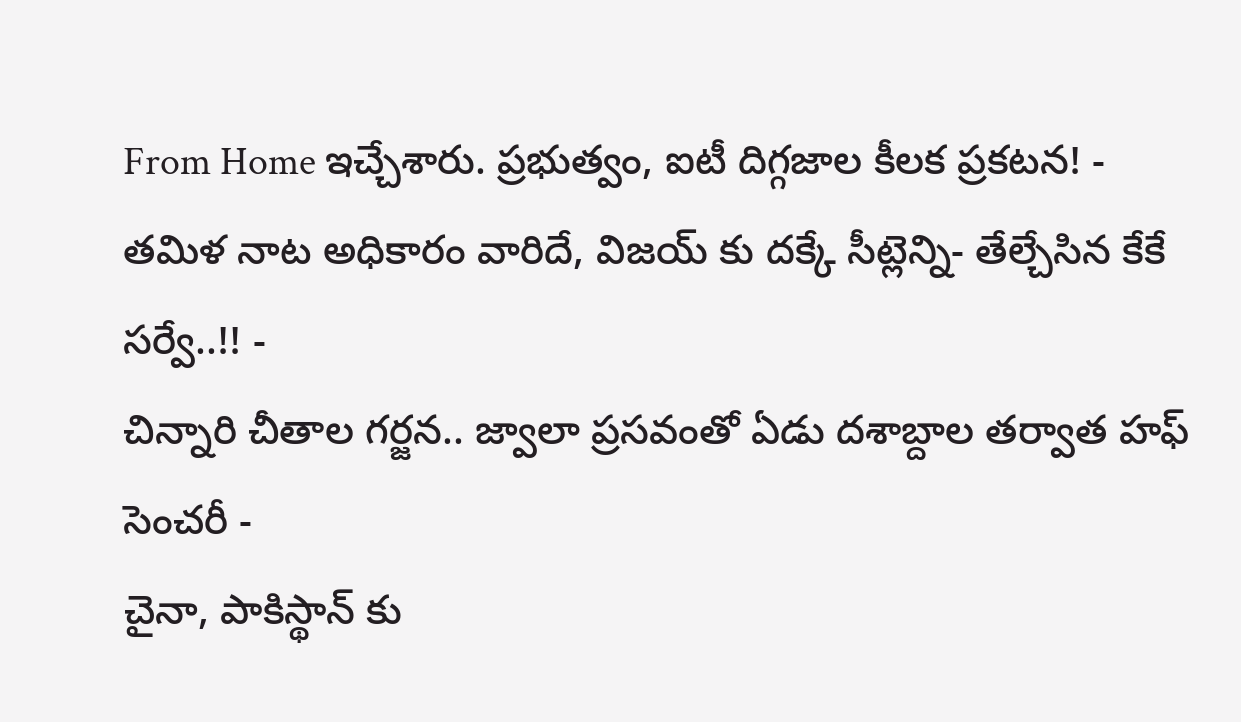From Home ఇచ్చేశారు. ప్రభుత్వం, ఐటీ దిగ్గజాల కీలక ప్రకటన! -
తమిళ నాట అధికారం వారిదే, విజయ్ కు దక్కే సీట్లెన్ని- తేల్చేసిన కేకే సర్వే..!! -
చిన్నారి చీతాల గర్జన.. జ్వాలా ప్రసవంతో ఏడు దశాబ్దాల తర్వాత హఫ్ సెంచరీ -
చైనా, పాకిస్థాన్ కు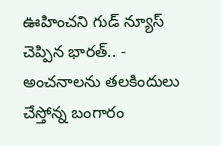ఊహించని గుడ్ న్యూస్ చెప్పిన భారత్.. -
అంచనాలను తలకిందులు చేస్తోన్న బంగారం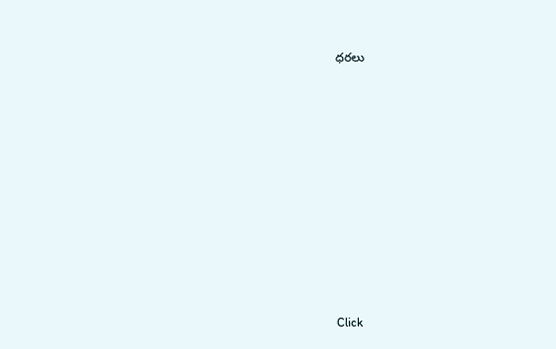ధరలు












Click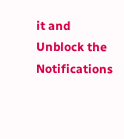it and Unblock the Notifications